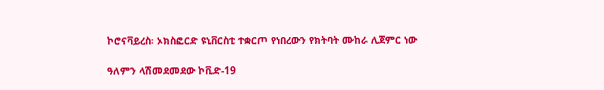ኮሮናቫይረስ፡ ኦክስፎርድ ዩኒቨርስቲ ተቋርጦ የነበረውን የክትባት ሙከራ ሊጀምር ነው

ዓለምን ላሽመደመደው ኮቪድ-19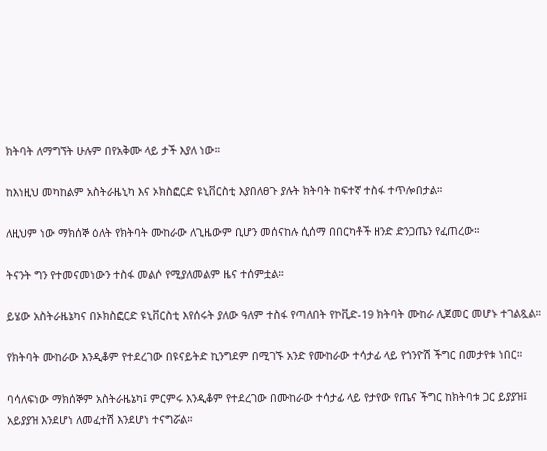ክትባት ለማግኘት ሁሉም በየአቅሙ ላይ ታች እያለ ነው።

ከእነዚህ መካከልም አስትራዜኒካ እና ኦክስፎርድ ዩኒቨርስቲ እያበለፀጉ ያሉት ክትባት ከፍተኛ ተስፋ ተጥሎበታል።

ለዚህም ነው ማክሰኞ ዕለት የክትባት ሙከራው ለጊዜውም ቢሆን መሰናከሉ ሲሰማ በበርካቶች ዘንድ ድንጋጤን የፈጠረው።

ትናንት ግን የተመናመነውን ተስፋ መልሶ የሚያለመልም ዜና ተሰምቷል።

ይሄው አስትራዜኔካና በኦክስፎርድ ዩኒቨርስቲ እየሰሩት ያለው ዓለም ተስፋ የጣለበት የኮቪድ-19 ክትባት ሙከራ ሊጀመር መሆኑ ተገልጿል።

የክትባት ሙከራው እንዲቆም የተደረገው በዩናይትድ ኪንግደም በሚገኙ አንድ የሙከራው ተሳታፊ ላይ የጎንዮሽ ችግር በመታየቱ ነበር።

ባሳለፍነው ማክሰኞም አስትራዜኔካ፤ ምርምሩ እንዲቆም የተደረገው በሙከራው ተሳታፊ ላይ የታየው የጤና ችግር ከክትባቱ ጋር ይያያዝ፤ አይያያዝ እንደሆነ ለመፈተሽ እንደሆነ ተናግሯል።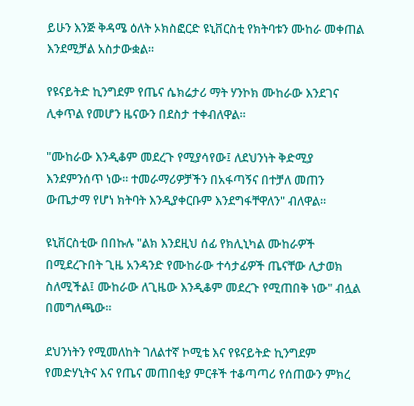ይሁን እንጅ ቅዳሜ ዕለት ኦክስፎርድ ዩኒቨርስቲ የክትባቱን ሙከራ መቀጠል እንደሚቻል አስታውቋል።

የዩናይትድ ኪንግደም የጤና ሴክሬታሪ ማት ሃንኮክ ሙከራው እንደገና ሊቀጥል የመሆን ዜናውን በደስታ ተቀብለዋል።

"ሙከራው እንዲቆም መደረጉ የሚያሳየው፤ ለደህንነት ቅድሚያ እንደምንሰጥ ነው። ተመራማሪዎቻችን በአፋጣኝና በተቻለ መጠን ውጤታማ የሆነ ክትባት እንዲያቀርቡም እንደግፋቸዋለን" ብለዋል።

ዩኒቨርስቲው በበኩሉ "ልክ እንደዚህ ሰፊ የክሊኒካል ሙከራዎች በሚደረጉበት ጊዜ አንዳንድ የሙከራው ተሳታፊዎች ጤናቸው ሊታወክ ስለሚችል፤ ሙከራው ለጊዜው እንዲቆም መደረጉ የሚጠበቅ ነው" ብሏል በመግለጫው።

ደህንነትን የሚመለከት ገለልተኛ ኮሚቴ እና የዩናይትድ ኪንግደም የመድሃኒትና እና የጤና መጠበቂያ ምርቶች ተቆጣጣሪ የሰጠውን ምክረ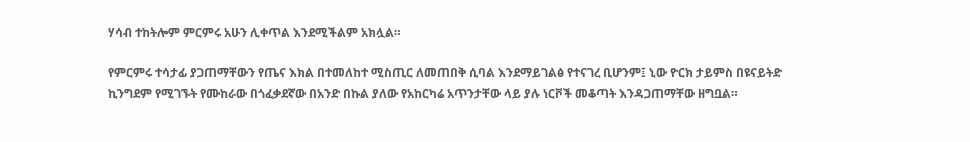ሃሳብ ተከትሎም ምርምሩ አሁን ሊቀጥል እንደሚችልም አክሏል።

የምርምሩ ተሳታፊ ያጋጠማቸውን የጤና እክል በተመለከተ ሚስጢር ለመጠበቅ ሲባል እንደማይገልፅ የተናገረ ቢሆንም፤ ኒው ዮርክ ታይምስ በዩናይትድ ኪንግደም የሚገኙት የሙከራው በጎፈቃደኛው በአንድ በኩል ያለው የአከርካሬ አጥንታቸው ላይ ያሉ ነርቮች መቆጣት እንዳጋጠማቸው ዘግቧል።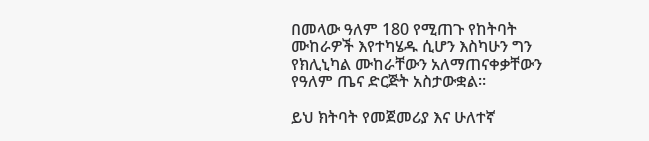በመላው ዓለም 180 የሚጠጉ የከትባት ሙከራዎች እየተካሄዱ ሲሆን እስካሁን ግን የክሊኒካል ሙከራቸውን አለማጠናቀቃቸውን የዓለም ጤና ድርጅት አስታውቋል።

ይህ ክትባት የመጀመሪያ እና ሁለተኛ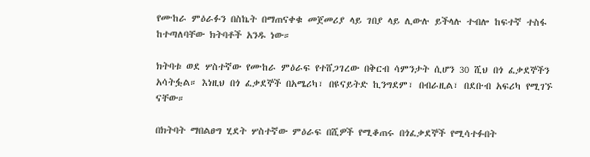የሙከራ ምዕራፉን በስኬት በማጠናቀቁ መጀመሪያ ላይ ገበያ ላይ ሊውሉ ይችላሉ ተብሎ ከፍተኛ ተስፋ ከተጣለባቸው ክትባቶች አንዱ ነው።

ክትባቱ ወደ ሦስተኛው የሙከራ ምዕራፍ የተሸጋገረው በቅርብ ሳምንታት ሲሆን 30 ሺህ በጎ ፈቃደኞችን አሳትፏል። እነዚህ በጎ ፈቃደኞች በአሜሪካ፣ በዩናይትድ ኪንግደም፣ በብራዚል፣ በደቡብ አፍሪካ የሚገኙ ናቸው።

በክትባት ማበልፀግ ሂደት ሦስተኛው ምዕራፍ በሺዎች የሚቆጠሩ በጎፈቃደኞች የሚሳተፉበት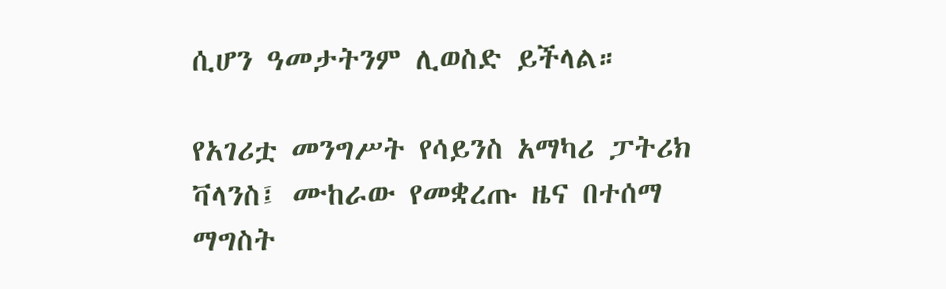ሲሆን ዓመታትንም ሊወስድ ይችላል።

የአገሪቷ መንግሥት የሳይንስ አማካሪ ፓትሪክ ቫላንስ፤ ሙከራው የመቋረጡ ዜና በተሰማ ማግስት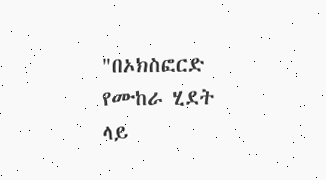"በኦክስፎርድ የሙከራ ሂደት ላይ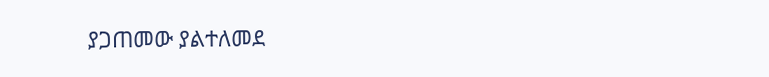ያጋጠመው ያልተለመደ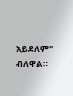አይደለም" ብለዋል።